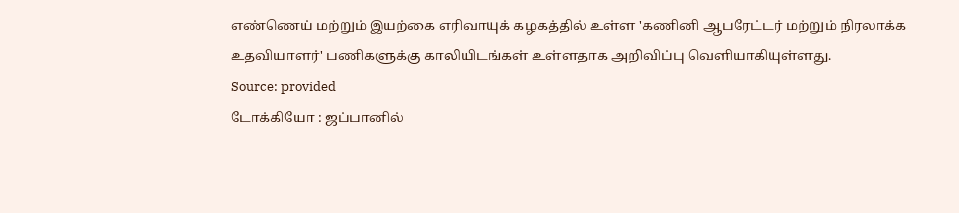எண்ணெய் மற்றும் இயற்கை எரிவாயுக் கழகத்தில் உள்ள 'கணினி ஆபரேட்டர் மற்றும் நிரலாக்க உதவியாளர்' பணிகளுக்கு காலியிடங்கள் உள்ளதாக அறிவிப்பு வெளியாகியுள்ளது.
Source: provided
டோக்கியோ : ஜப்பானில்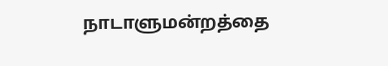நாடாளுமன்றத்தை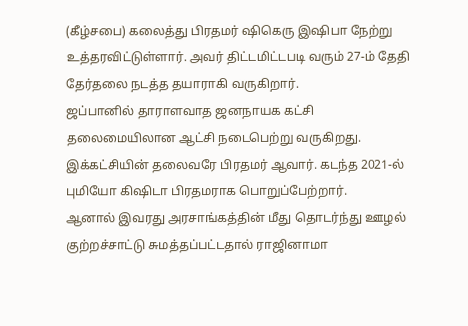(கீழ்சபை) கலைத்து பிரதமர் ஷிகெரு இஷிபா நேற்று உத்தரவிட்டுள்ளார். அவர் திட்டமிட்டபடி வரும் 27-ம் தேதி தேர்தலை நடத்த தயாராகி வருகிறார்.
ஜப்பானில் தாராளவாத ஜனநாயக கட்சி தலைமையிலான ஆட்சி நடைபெற்று வருகிறது. இக்கட்சியின் தலைவரே பிரதமர் ஆவார். கடந்த 2021-ல் புமியோ கிஷிடா பிரதமராக பொறுப்பேற்றார்.
ஆனால் இவரது அரசாங்கத்தின் மீது தொடர்ந்து ஊழல் குற்றச்சாட்டு சுமத்தப்பட்டதால் ராஜினாமா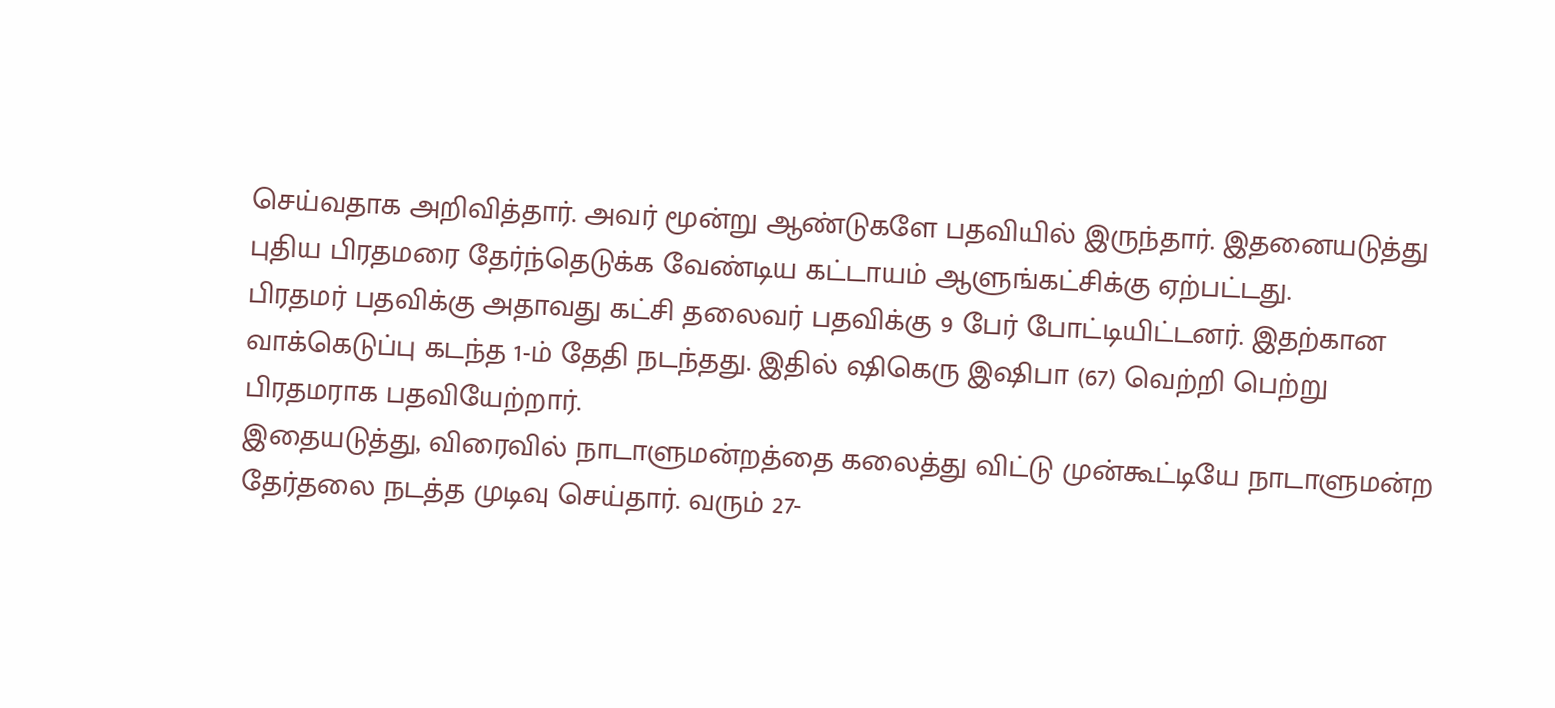செய்வதாக அறிவித்தார். அவர் மூன்று ஆண்டுகளே பதவியில் இருந்தார். இதனையடுத்து புதிய பிரதமரை தேர்ந்தெடுக்க வேண்டிய கட்டாயம் ஆளுங்கட்சிக்கு ஏற்பட்டது.
பிரதமர் பதவிக்கு அதாவது கட்சி தலைவர் பதவிக்கு 9 பேர் போட்டியிட்டனர். இதற்கான வாக்கெடுப்பு கடந்த 1-ம் தேதி நடந்தது. இதில் ஷிகெரு இஷிபா (67) வெற்றி பெற்று பிரதமராக பதவியேற்றார்.
இதையடுத்து, விரைவில் நாடாளுமன்றத்தை கலைத்து விட்டு முன்கூட்டியே நாடாளுமன்ற தேர்தலை நடத்த முடிவு செய்தார். வரும் 27-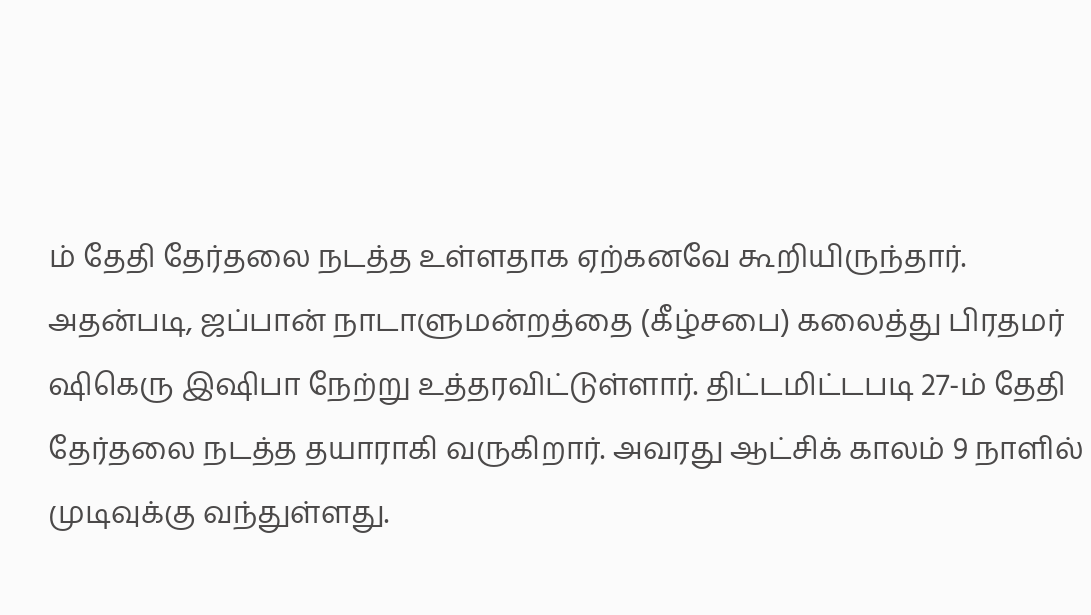ம் தேதி தேர்தலை நடத்த உள்ளதாக ஏற்கனவே கூறியிருந்தார்.
அதன்படி, ஜப்பான் நாடாளுமன்றத்தை (கீழ்சபை) கலைத்து பிரதமர் ஷிகெரு இஷிபா நேற்று உத்தரவிட்டுள்ளார். திட்டமிட்டபடி 27-ம் தேதி தேர்தலை நடத்த தயாராகி வருகிறார். அவரது ஆட்சிக் காலம் 9 நாளில் முடிவுக்கு வந்துள்ளது.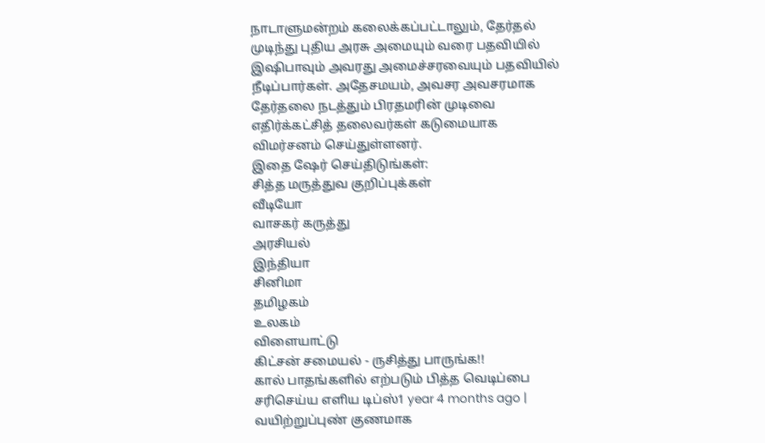நாடாளுமன்றம் கலைக்கப்பட்டாலும், தேர்தல் முடிந்து புதிய அரசு அமையும் வரை பதவியில் இஷிபாவும் அவரது அமைச்சரவையும் பதவியில் நீடிப்பார்கள். அதேசமயம், அவசர அவசரமாக தேர்தலை நடத்தும் பிரதமரின் முடிவை எதிர்க்கட்சித் தலைவர்கள் கடுமையாக விமர்சனம் செய்துள்ளனர்.
இதை ஷேர் செய்திடுங்கள்:
சித்த மருத்துவ குறிப்புக்கள்
வீடியோ
வாசகர் கருத்து
அரசியல்
இந்தியா
சினிமா
தமிழகம்
உலகம்
விளையாட்டு
கிட்சன் சமையல் - ருசித்து பாருங்க!!
கால் பாதங்களில் எற்படும் பித்த வெடிப்பை சரிசெய்ய எளிய டிப்ஸ்1 year 4 months ago |
வயிற்றுப்புண் குணமாக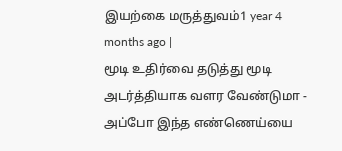இயற்கை மருத்துவம்1 year 4 months ago |
மூடி உதிர்வை தடுத்து மூடி அடர்த்தியாக வளர வேண்டுமா - அப்போ இந்த எண்ணெய்யை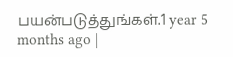பயன்படுத்துங்கள்.1 year 5 months ago |